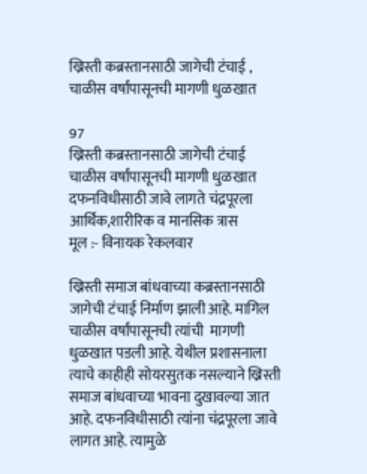ख्रिस्ती कब्रस्तानसाठी जागेची टंचाई , चाळीस वर्षांपासूनची मागणी धुळखात

97
ख्रिस्ती कब्रस्तानसाठी जागेची टंचाई
चाळीस वर्षांपासूनची मागणी धुळखात
दफनविधीसाठी जावे लागते चंद्रपूरला
आर्थिक,शारीरिक व मानसिक त्रास
मूल :- विनायक रेकलवार

ख्रिस्ती समाज बांधवाच्या कब्रस्तानसाठी जागेची टंचाई निर्माण झाली आहे. मागिल चाळीस वर्षांपासूनची त्यांची  मागणी धुळखात पडली आहे. येथील प्रशासनाला त्याचे काहीही सोयरसुतक नसल्याने ख्रिस्ती समाज बांधवाच्या भावना दुखावल्या जात आहे. दफनविधीसाठी त्यांना चंद्रपूरला जावे लागत आहे. त्यामुळे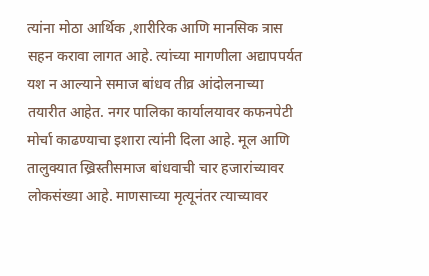त्यांना मोठा आर्थिक ,शारीरिक आणि मानसिक त्रास सहन करावा लागत आहे. त्यांच्या मागणीला अद्यापपर्यत यश न आल्याने समाज बांधव तीव्र आंदोलनाच्या तयारीत आहेत. नगर पालिका कार्यालयावर कफनपेटी मोर्चा काढण्याचा इशारा त्यांनी दिला आहे. मूल आणि तालुक्यात ख्रिस्तीसमाज बांधवाची चार हजारांच्यावर लोकसंख्या आहे. माणसाच्या मृत्यूनंतर त्याच्यावर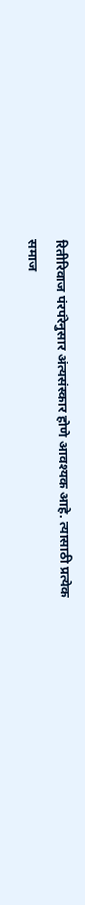रितीरिवाज पंरपंरेनुसार अंत्यसंस्कार होणे आवश्यक आहे. त्यासाठी प्रत्येक समाज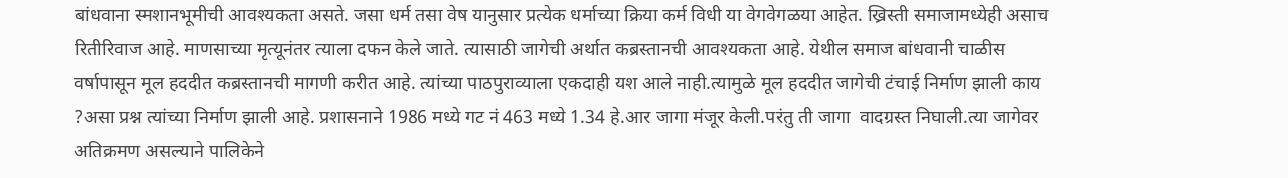बांधवाना स्मशानभूमीची आवश्यकता असते. जसा धर्म तसा वेष यानुसार प्रत्येक धर्माच्या क्रिया कर्म विधी या वेगवेगळया आहेत. ख्रिस्ती समाजामध्येही असाच रितीरिवाज आहे. माणसाच्या मृत्यूनंतर त्याला दफन केले जाते. त्यासाठी जागेची अर्थात कब्रस्तानची आवश्यकता आहे. येथील समाज बांधवानी चाळीस वर्षापासून मूल हददीत कब्रस्तानची मागणी करीत आहे. त्यांच्या पाठपुराव्याला एकदाही यश आले नाही.त्यामुळे मूल हददीत जागेची टंचाई निर्माण झाली काय ?असा प्रश्न त्यांच्या निर्माण झाली आहे. प्रशासनाने 1986 मध्ये गट नं 463 मध्ये 1.34 हे.आर जागा मंजूर केली.परंतु ती जागा  वादग्रस्त निघाली.त्या जागेवर अतिक्रमण असल्याने पालिकेने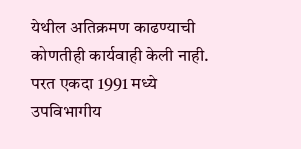येथील अतिक्रमण काढण्याची कोणतीही कार्यवाही केली नाही. परत एकदा 1991 मध्ये उपविभागीय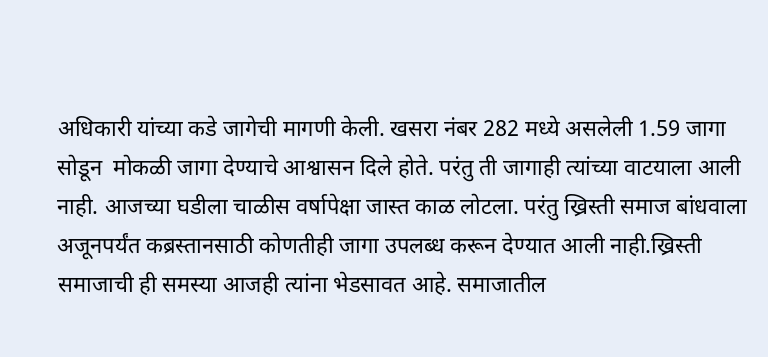अधिकारी यांच्या कडे जागेची मागणी केली. खसरा नंबर 282 मध्ये असलेली 1.59 जागा सोडून  मोकळी जागा देण्याचे आश्वासन दिले होते. परंतु ती जागाही त्यांच्या वाटयाला आली नाही. आजच्या घडीला चाळीस वर्षापेक्षा जास्त काळ लोटला. परंतु ख्रिस्ती समाज बांधवाला अजूनपर्यंत कब्रस्तानसाठी कोणतीही जागा उपलब्ध करून देण्यात आली नाही.ख्रिस्ती समाजाची ही समस्या आजही त्यांना भेडसावत आहे. समाजातील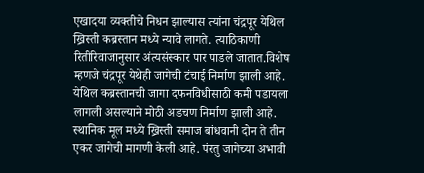एखादया व्यक्तीचे निधन झाल्यास त्यांना चंद्रपूर येथिल ख्रिस्ती कब्रस्तान मध्ये न्यावे लागते. त्याठिकाणी रितीरिवाजानुसार अंत्यसंस्कार पार पाडले जातात.विशेष म्हणजे चंद्रपूर येथेही जागेची टंचाई निर्माण झाली आहे. येथिल कब्रस्तानची जागा दफनविधीसाठी कमी पडायला  लागली असल्याने मोठी अडचण निर्माण झाली आहे.
स्थानिक मूल मध्ये ख्रिस्ती समाज बांधवानी दोन ते तीन एकर जागेची मागणी केली आहे. पंरतु जागेच्या अभावी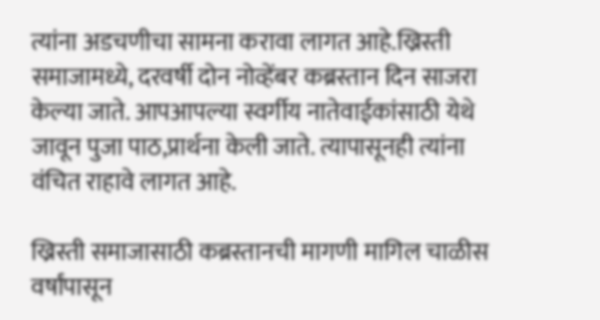त्यांना अडचणीचा सामना करावा लागत आहे.ख्रिस्ती समाजामध्ये, दरवर्षी दोन नोव्हेंबर कब्रस्तान दिन साजरा केल्या जाते. आपआपल्या स्वर्गीय नातेवाईकांसाठी येथे जावून पुजा पाठ,प्रार्थना केली जाते. त्यापासूनही त्यांना वंचित राहावे लागत आहे.

ख्रिस्ती समाजासाठी कब्रस्तानची मागणी मागिल चाळीस वर्षांपासून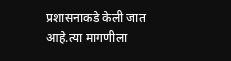प्रशासनाकडे केली जात आहे.त्या मागणीला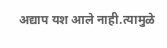अद्याप यश आले नाही.त्यामुळे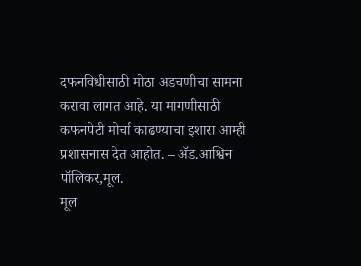दफनविधीसाठी मोठा अडचणीचा सामना करावा लागत आहे. या मागणीसाठी कफनपेटी मोर्चा काढण्याचा इशारा आम्ही प्रशासनास देत आहोत. – ॲड.आश्विन पॉलिकर,मूल.
मूल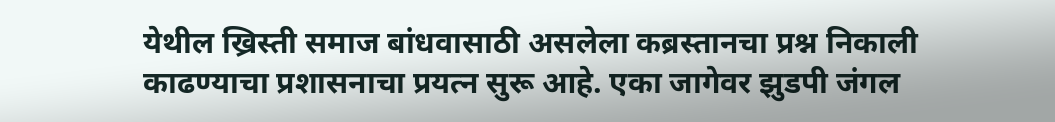येथील ख्रिस्ती समाज बांधवासाठी असलेला कब्रस्तानचा प्रश्न निकाली काढण्याचा प्रशासनाचा प्रयत्न सुरू आहे. एका जागेवर झुडपी जंगल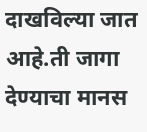दाखविल्या जात आहे.ती जागा देण्याचा मानस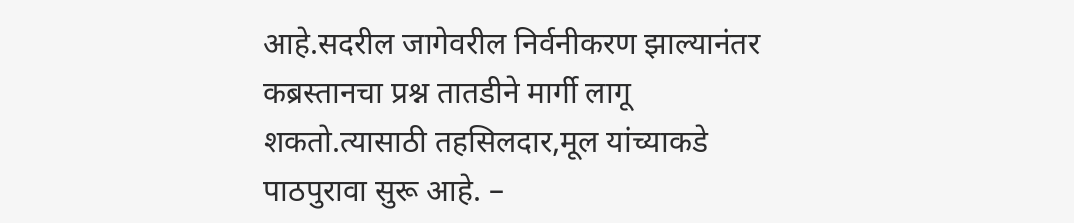आहे.सदरील जागेवरील निर्वनीकरण झाल्यानंतर कब्रस्तानचा प्रश्न तातडीने मार्गी लागू शकतो.त्यासाठी तहसिलदार,मूल यांच्याकडे पाठपुरावा सुरू आहे. –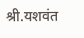श्री.यशवंत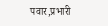पवार,प्रभारी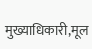मुख्याधिकारी,मूल